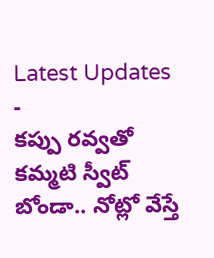Latest Updates
-
కప్పు రవ్వతో కమ్మటి స్వీట్ బోండా.. నోట్లో వేస్తే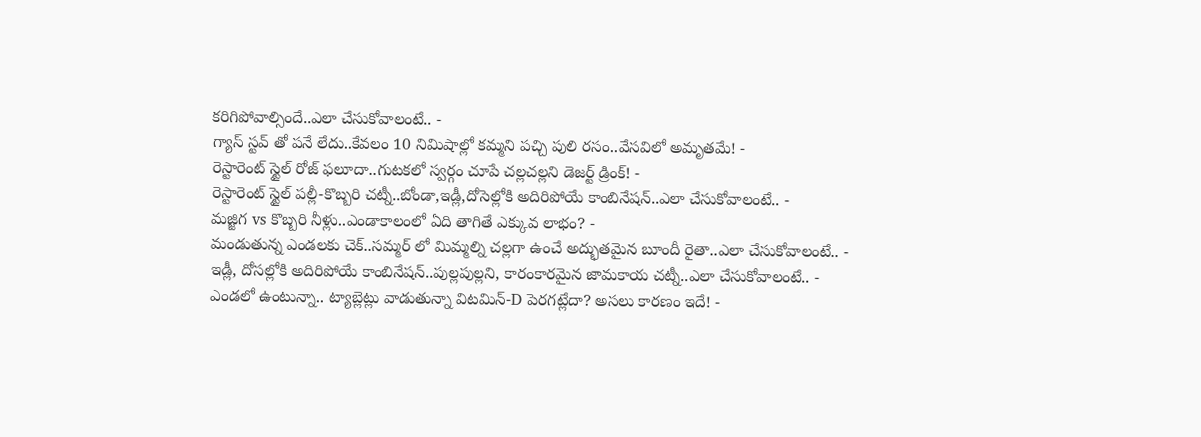కరిగిపోవాల్సిందే..ఎలా చేసుకోవాలంటే.. -
గ్యాస్ స్టవ్ తో పనే లేదు..కేవలం 10 నిమిషాల్లో కమ్మని పచ్చి పులి రసం..వేసవిలో అమృతమే! -
రెస్టారెంట్ స్టైల్ రోజ్ ఫలూదా..గుటకలో స్వర్గం చూపే చల్లచల్లని డెజర్ట్ డ్రింక్! -
రెస్టారెంట్ స్టైల్ పల్లీ-కొబ్బరి చట్నీ..బోండా,ఇడ్లీ,దోసెల్లోకి అదిరిపోయే కాంబినేషన్..ఎలా చేసుకోవాలంటే.. -
మజ్జిగ vs కొబ్బరి నీళ్లు..ఎండాకాలంలో ఏది తాగితే ఎక్కువ లాభం? -
మండుతున్న ఎండలకు చెక్..సమ్మర్ లో మిమ్మల్ని చల్లగా ఉంచే అద్భుతమైన బూందీ రైతా..ఎలా చేసుకోవాలంటే.. -
ఇడ్లీ, దోసల్లోకి అదిరిపోయే కాంబినేషన్..పుల్లపుల్లని, కారంకారమైన జామకాయ చట్నీ..ఎలా చేసుకోవాలంటే.. -
ఎండలో ఉంటున్నా.. ట్యాబ్లెట్లు వాడుతున్నా విటమిన్-D పెరగట్లేదా? అసలు కారణం ఇదే! -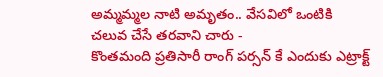అమ్మమ్మల నాటి అమృతం.. వేసవిలో ఒంటికి చలువ చేసే తరవాని చారు -
కొంతమంది ప్రతిసారీ రాంగ్ పర్సన్ కే ఎందుకు ఎట్రాక్ట్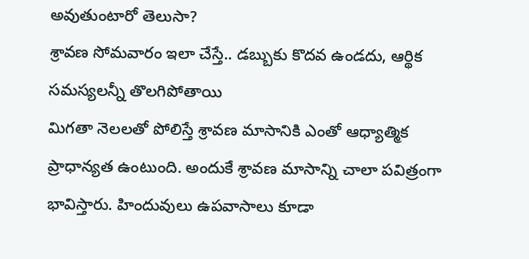అవుతుంటారో తెలుసా?
శ్రావణ సోమవారం ఇలా చేస్తే.. డబ్బుకు కొదవ ఉండదు, ఆర్థిక సమస్యలన్నీ తొలగిపోతాయి
మిగతా నెలలతో పోలిస్తే శ్రావణ మాసానికి ఎంతో ఆధ్యాత్మిక ప్రాధాన్యత ఉంటుంది. అందుకే శ్రావణ మాసాన్ని చాలా పవిత్రంగా భావిస్తారు. హిందువులు ఉపవాసాలు కూడా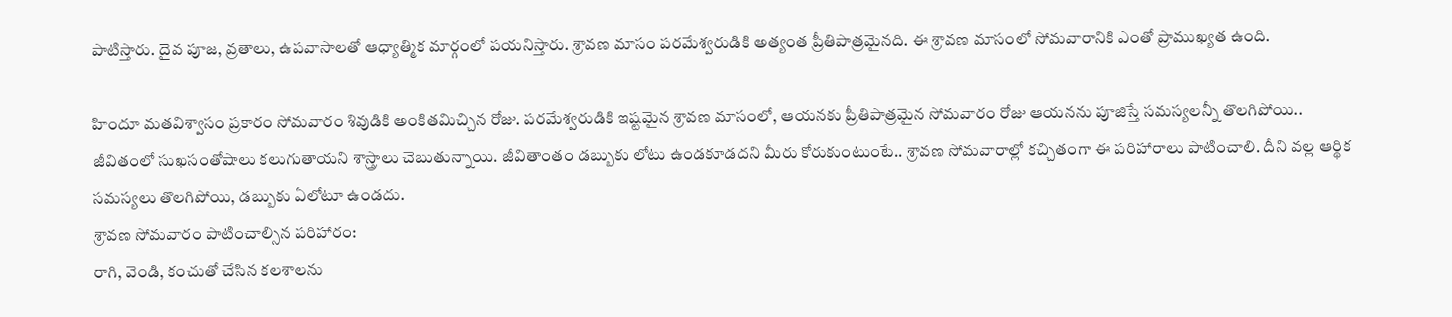పాటిస్తారు. దైవ పూజ, వ్రతాలు, ఉపవాసాలతో ఆధ్యాత్మిక మార్గంలో పయనిస్తారు. శ్రావణ మాసం పరమేశ్వరుడికి అత్యంత ప్రీతిపాత్రమైనది. ఈ శ్రావణ మాసంలో సోమవారానికి ఎంతో ప్రాముఖ్యత ఉంది.

హిందూ మతవిశ్వాసం ప్రకారం సోమవారం శివుడికి అంకితమిచ్చిన రోజు. పరమేశ్వరుడికి ఇష్టమైన శ్రావణ మాసంలో, ఆయనకు ప్రీతిపాత్రమైన సోమవారం రోజు ఆయనను పూజిస్తే సమస్యలన్నీ తొలగిపోయి.. జీవితంలో సుఖసంతోషాలు కలుగుతాయని శాస్త్రాలు చెబుతున్నాయి. జీవితాంతం డబ్బుకు లోటు ఉండకూడదని మీరు కోరుకుంటుంటే.. శ్రావణ సోమవారాల్లో కచ్చితంగా ఈ పరిహారాలు పాటించాలి. దీని వల్ల ఆర్థిక సమస్యలు తొలగిపోయి, డబ్బుకు ఏలోటూ ఉండదు.
శ్రావణ సోమవారం పాటించాల్సిన పరిహారం:
రాగి, వెండి, కంచుతో చేసిన కలశాలను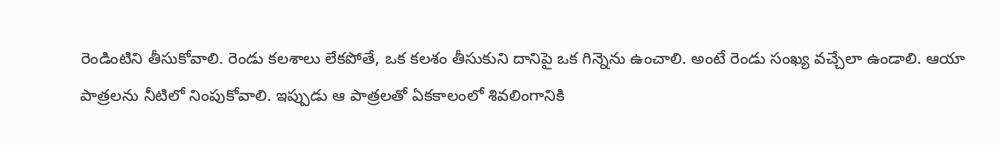రెండింటిని తీసుకోవాలి. రెండు కలశాలు లేకపోతే, ఒక కలశం తీసుకుని దానిపై ఒక గిన్నెను ఉంచాలి. అంటే రెండు సంఖ్య వచ్చేలా ఉండాలి. ఆయా పాత్రలను నీటిలో నింపుకోవాలి. ఇప్పుడు ఆ పాత్రలతో ఏకకాలంలో శివలింగానికి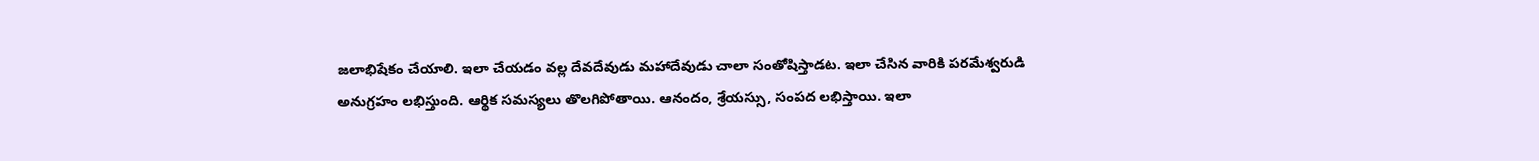జలాభిషేకం చేయాలి. ఇలా చేయడం వల్ల దేవదేవుడు మహాదేవుడు చాలా సంతోషిస్తాడట. ఇలా చేసిన వారికి పరమేశ్వరుడి అనుగ్రహం లభిస్తుంది. ఆర్థిక సమస్యలు తొలగిపోతాయి. ఆనందం, శ్రేయస్సు, సంపద లభిస్తాయి. ఇలా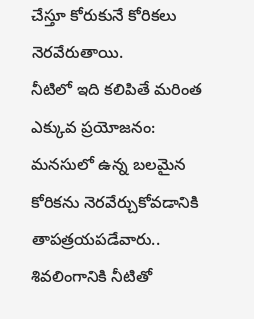చేస్తూ కోరుకునే కోరికలు నెరవేరుతాయి.
నీటిలో ఇది కలిపితే మరింత ఎక్కువ ప్రయోజనం:
మనసులో ఉన్న బలమైన కోరికను నెరవేర్చుకోవడానికి తాపత్రయపడేవారు.. శివలింగానికి నీటితో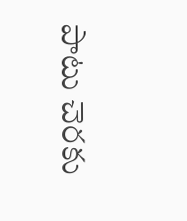పాటు చెరకు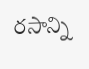రసాన్ని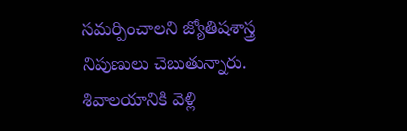సమర్పించాలని జ్యోతిషశాస్త్ర నిపుణులు చెబుతున్నారు. శివాలయానికి వెళ్లి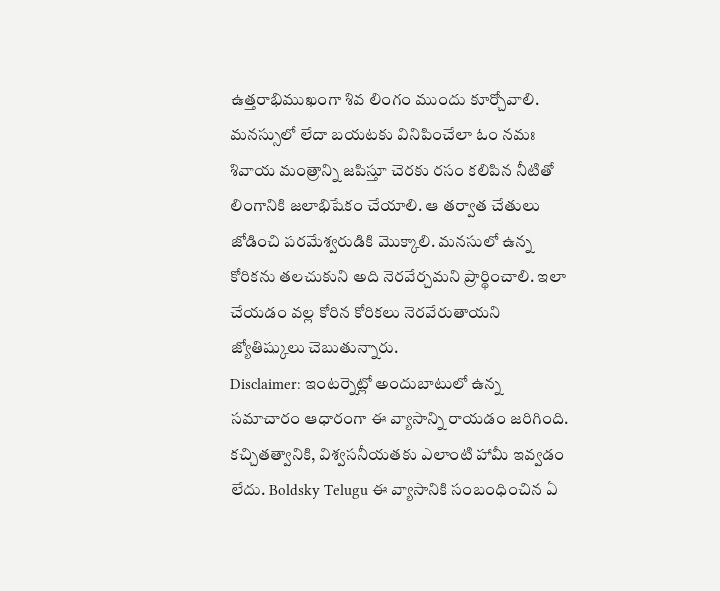ఉత్తరాభిముఖంగా శివ లింగం ముందు కూర్చోవాలి. మనస్సులో లేదా బయటకు వినిపించేలా ఓం నమః శివాయ మంత్రాన్ని జపిస్తూ చెరకు రసం కలిపిన నీటితో లింగానికి జలాభిషేకం చేయాలి. ఆ తర్వాత చేతులు జోడించి పరమేశ్వరుడికి మొక్కాలి. మనసులో ఉన్న కోరికను తలచుకుని అది నెరవేర్చమని ప్రార్థించాలి. ఇలా చేయడం వల్ల కోరిన కోరికలు నెరవేరుతాయని జ్యోతిష్కులు చెబుతున్నారు.
Disclaimer: ఇంటర్నెట్లో అందుబాటులో ఉన్న సమాచారం ఆధారంగా ఈ వ్యాసాన్ని రాయడం జరిగింది. కచ్చితత్వానికి, విశ్వసనీయతకు ఎలాంటి హామీ ఇవ్వడం లేదు. Boldsky Telugu ఈ వ్యాసానికి సంబంధించిన ఏ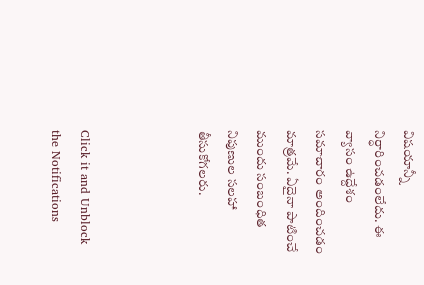విషయాన్నీ నిర్ధారించడంలేదు. ఈ వ్యాసం ఉద్దేశం సమాచారం అందించడం మాత్రమే. ఏదైనా పాటించే ముందు సంబంధిత నిపుణుల సలహా తీసుకోగలరు.



Click it and Unblock the Notifications